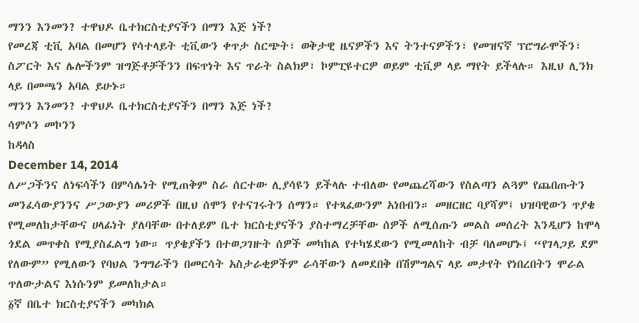ማንን እንመን? ተዋህዶ ቤተክርስቲያናችን በማን እጅ ነች?
የመረጃ ቲቪ አባል በመሆን የሳተላይት ቲቪውን ቀጥታ ስርጭት፣ ወቅታዊ ዜናዎችን እና ትንተናዎችን፣ የመዝናኛ ፕሮግራሞችን፣ ስፖርት እና ሌሎችንም ዝግጅቶቻችንን በፍጥነት እና ጥራት ስልክዎ፣ ኮምፒዩተርዎ ወይም ቲቪዎ ላይ ማየት ይችላሉ። እዚህ ሊንክ ላይ በመጫን አባል ይሁኑ።
ማንን እንመን? ተዋህዶ ቤተክርስቲያናችን በማን እጅ ነች?
ሳምሶን መኮንን
ከዳላስ
December 14, 2014
ለሥጋችንና ለነፍሳችን በምሳሌነት የሚጠቅም ስራ ሰርተው ሊያሳዩን ይችላሉ ተብለው የመጨረሻውን የስልጣን ልጓም የጨበጡትን መንፈሳውያንንና ሥጋውያን መሪዎች በዚህ ሰሞን የተናገሩትን ሰማን። የተጻፈውንም አነበብን። መዘርዘር ባያሻም፤ ህዝባዊውን ጥያቄ የሚመለከታቸውና ሀላፊነት ያለባቸው በተለይም ቤተ ክርስቲያናችን ያስተማረቻቸው ሰዎች ለሚሰጡን መልስ መሰረት እንዲሆን ከሞላ ጎደል መጥቀስ የሚያስፈልግ ነው። ጥያቄያችን በተወጋገዙት ሰዎች መካከል የተካሄደውን የሚመለከት ብቻ ባለመሆኑ፤ “የገላጋይ ደም የለውም” የሚለውን የባህል ንግግራችን በመርሳት አስታራቂዎችም ራሳቸውን ለመደበቅ በሽምግልና ላይ መታየት የነበረበትን ሞራል ጥለውታልና እነሱንም ይመለከታል።
፩ኛ በቤተ ክርስቲያናችን መካክል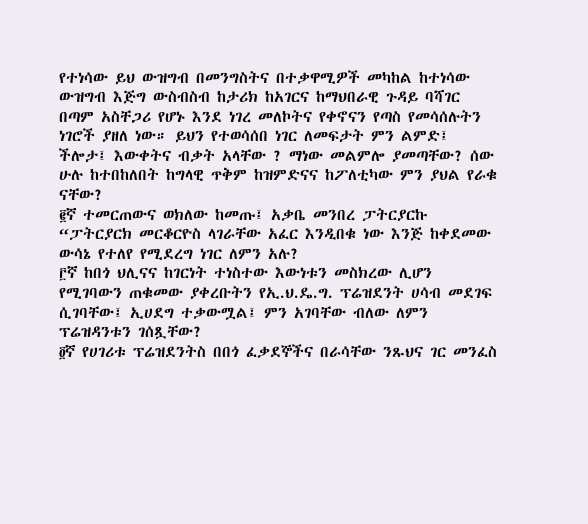የተነሳው ይህ ውዝግብ በመንግስትና በተቃዋሚዎች መካከል ከተነሳው ውዝግብ እጅግ ውስብስብ ከታሪክ ከአገርና ከማህበራዊ ጉዳይ ባሻገር በጣም አስቸጋሪ የሆኑ እንደ ነገረ መለኮትና የቀኖናን የጣስ የመሳሰሉትን ነገሮች ያዘለ ነው። ይህን የተወሳሰበ ነገር ለመፍታት ምን ልምድ፤ ችሎታ፤ እውቀትና ብቃት አላቸው ? ማነው መልምሎ ያመጣቸው? ሰው ሁሉ ከተበከለበት ከግላዊ ጥቅም ከዝምድናና ከፖለቲካው ምን ያህል የራቁ ናቸው?
፪ኛ ተመርጠውና ወክለው ከመጡ፤ አቃቤ መንበረ ፓትርያርኩ “ፓትርያርክ መርቆርዮስ ላገራቸው አፈር እንዲበቁ ነው እንጅ ከቀደመው ውሳኔ የተለየ የሚደረግ ነገር ለምን አሉ?
፫ኛ ከበጎ ህሊናና ከገርነት ተነስተው እውነቱን መስክረው ሊሆን የሚገባውን ጠቁመው ያቀረቡትን የኢ.ህ.ዴ.ግ. ፕሬዝደንት ሀሳብ መደገፍ ሲገባቸው፤ ኢሀደግ ተቃውሟል፤ ምን አገባቸው ብለው ለምን ፕሬዝዳንቱን ገሰጿቸው?
፬ኛ የሀገሪቱ ፕሬዝደንትስ በበጎ ፈቃደኞችና በራሳቸው ንጹህና ገር መንፈስ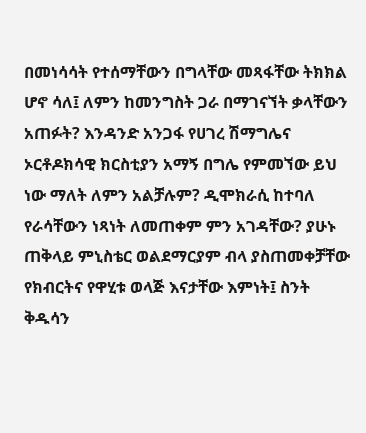በመነሳሳት የተሰማቸውን በግላቸው መጻፋቸው ትክክል ሆኖ ሳለ፤ ለምን ከመንግስት ጋራ በማገናኘት ቃላቸውን አጠፉት? እንዳንድ አንጋፋ የሀገረ ሽማግሌና ኦርቶዶክሳዊ ክርስቲያን አማኝ በግሌ የምመኘው ይህ ነው ማለት ለምን አልቻሉም? ዲሞክራሲ ከተባለ የራሳቸውን ነጻነት ለመጠቀም ምን አገዳቸው? ያሁኑ ጠቅላይ ምኒስቴር ወልደማርያም ብላ ያስጠመቀቻቸው የክብርትና የዋሂቱ ወላጅ እናታቸው እምነት፤ ስንት ቅዱሳን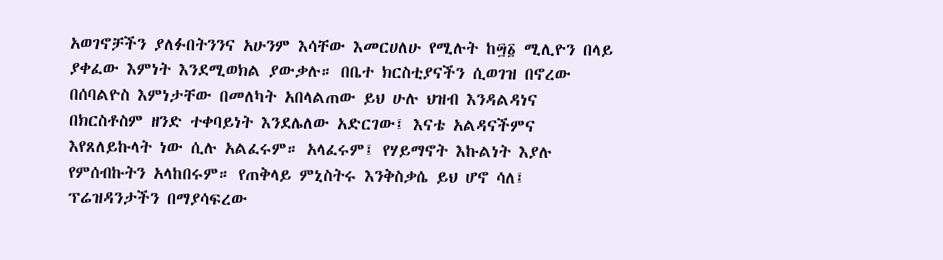አወገኖቻችን ያለፉበትንንና አሁንም እሳቸው እመርሀለሁ የሚሉት ከ፵፩ ሚሊዮን በላይ ያቀፈው እምነት እንደሚወክል ያውቃሉ። በቤተ ክርስቲያናችን ሲወገዝ በኖረው በሰባልዮስ እምነታቸው በመለካት አበላልጠው ይህ ሁሉ ህዝብ እንዳልዳነና በክርስቶስም ዘንድ ተቀባይነት እንደሌለው አድርገው፤ እናቴ አልዳናችምና እየጸለይኩላት ነው ሲሉ አልፈሩም። አላፈሩም፤ የሃይማኖት እኩልነት እያሉ የምሰብኩትን አላከበሩም። የጠቅላይ ምኒስትሩ እንቅስቃሴ ይህ ሆኖ ሳለ፤ ፕሬዝዳንታችን በማያሳፍረው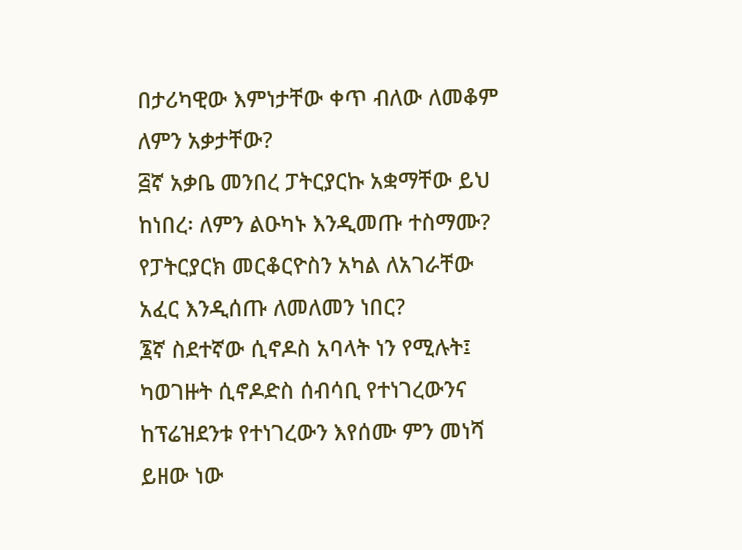በታሪካዊው እምነታቸው ቀጥ ብለው ለመቆም ለምን አቃታቸው?
፭ኛ አቃቤ መንበረ ፓትርያርኩ አቋማቸው ይህ ከነበረ፡ ለምን ልዑካኑ እንዲመጡ ተስማሙ? የፓትርያርክ መርቆርዮስን አካል ለአገራቸው አፈር እንዲሰጡ ለመለመን ነበር?
፮ኛ ስደተኛው ሲኖዶስ አባላት ነን የሚሉት፤ ካወገዙት ሲኖዶድስ ሰብሳቢ የተነገረውንና ከፕሬዝደንቱ የተነገረውን እየሰሙ ምን መነሻ ይዘው ነው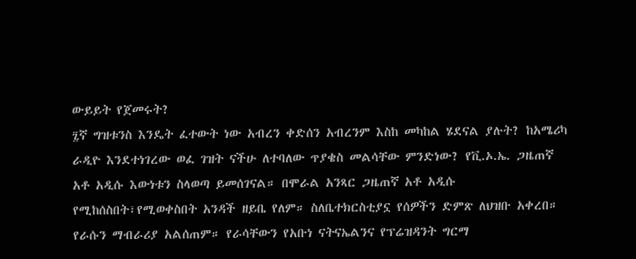ውይይት የጀመሩት?
፯ኛ ግዝቱንስ እንዴት ፈተውት ነው አብረን ቀድሰን አብረንም እስከ መካከል ሄደናል ያሉት? ከአሜሪካ ራዲዮ እንደተነገረው ወፈ ገዝት ናችሁ ለተባለው ጥያቄስ መልሳቸው ምንድነው? የቪ.ኦ.ኤ. ጋዜጠኛ አቶ አዲሱ እውነቱን ስላወጣ ይመሰገናል። በሞራል አንጻር ጋዜጠኛ አቶ አዲሱ የሚከሰስበት፣የሚወቀስበት አንዳች ዘይቤ የለም። ስለቤተክርስቲያኗ የሰዎችን ድምጽ ለህዝቡ አቀረበ። የራሱን ማብራሪያ አልሰጠም። የራሳቸውን የአቡነ ናትናኤልንና የፕሬዝዳንት ግርማ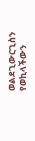ወልደጊውርጊስን የወኪላችውን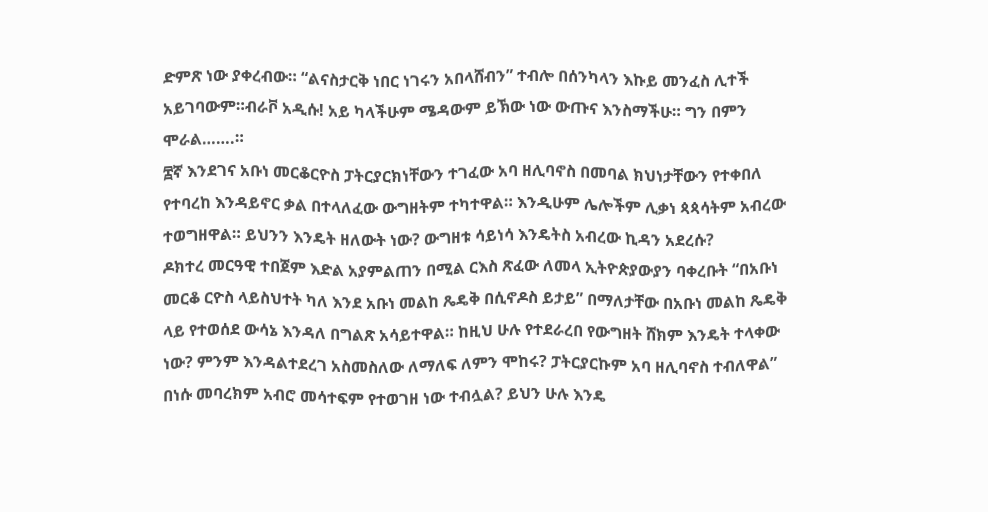ድምጽ ነው ያቀረብው። “ልናስታርቅ ነበር ነገሩን አበላሸብን” ተብሎ በሰንካላን እኩይ መንፈስ ሊተች አይገባውም።ብራቮ አዲሱ! አይ ካላችሁም ሜዳውም ይኽው ነው ውጡና እንስማችሁ። ግን በምን ሞራል…….።
፰ኛ እንደገና አቡነ መርቆርዮስ ፓትርያርክነቸውን ተገፈው አባ ዘሊባኖስ በመባል ክህነታቸውን የተቀበለ የተባረከ እንዳይኖር ቃል በተላለፈው ውግዘትም ተካተዋል። እንዲሁም ሌሎችም ሊቃነ ጳጳሳትም አብረው ተወግዘዋል። ይህንን እንዴት ዘለውት ነው? ውግዘቱ ሳይነሳ እንዴትስ አብረው ኪዳን አደረሱ?
ዶክተረ መርዓዊ ተበጀም እድል አያምልጠን በሚል ርእስ ጽፈው ለመላ ኢትዮጵያውያን ባቀረቡት “በአቡነ መርቆ ርዮስ ላይስህተት ካለ እንደ አቡነ መልከ ጼዴቅ በሲኖዶስ ይታይ” በማለታቸው በአቡነ መልከ ጼዴቅ ላይ የተወሰደ ውሳኔ እንዳለ በግልጽ አሳይተዋል። ከዚህ ሁሉ የተደራረበ የውግዘት ሸክም እንዴት ተላቀው ነው? ምንም እንዳልተደረገ አስመስለው ለማለፍ ለምን ሞከሩ? ፓትርያርኩም አባ ዘሊባኖስ ተብለዋል” በነሱ መባረክም አብሮ መሳተፍም የተወገዘ ነው ተብሏል? ይህን ሁሉ እንዴ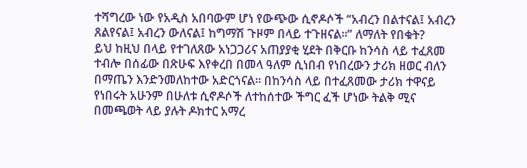ተሻግረው ነው የአዲስ አበባውም ሆነ የውጭው ሲኖዶሶች “አብረን በልተናል፤ አብረን ጸልየናል፤ አብረን ውለናል፤ ከግማሽ ጉዞም በላይ ተጉዘናል።” ለማለት የበቁት?
ይህ ከዚህ በላይ የተገለጸው አነጋጋሪና አጠያያቂ ሂደት በቅርቡ ከንሳስ ላይ ተፈጸመ ተብሎ በሰፊው በጽሁፍ እየቀረበ በመላ ዓለም ሲነበብ የነበረውን ታሪክ ዘወር ብለን በማጤን እንድንመለከተው አድርጎናል። በከንሳስ ላይ በተፈጸመው ታሪክ ተዋናይ የነበሩት አሁንም በሁለቱ ሲኖዶሶች ለተከሰተው ችግር ፈች ሆነው ትልቅ ሚና በመጫወት ላይ ያሉት ዶክተር አማረ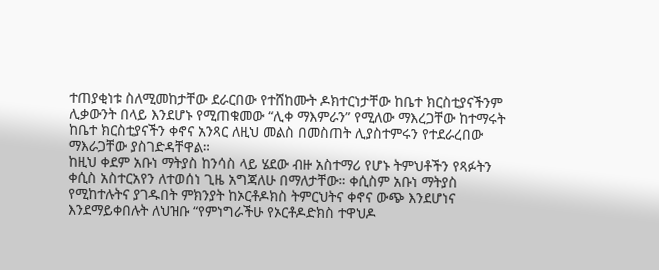ተጠያቂነቱ ስለሚመከታቸው ደራርበው የተሸከሙት ዶክተርነታቸው ከቤተ ክርስቲያናችንም ሊቃውንት በላይ እንደሆኑ የሚጠቁመው “ሊቀ ማእምራን” የሚለው ማእረጋቸው ከተማሩት ከቤተ ክርስቲያናችን ቀኖና አንጻር ለዚህ መልስ በመስጠት ሊያስተምሩን የተደራረበው ማእራጋቸው ያስገድዳቸዋል።
ከዚህ ቀደም አቡነ ማትያስ ከንሳስ ላይ ሄደው ብዙ አስተማሪ የሆኑ ትምህቶችን የጻፉትን ቀሲስ አስተርአየን ለተወሰነ ጊዜ አግጃለሁ በማለታቸው። ቀሲስም አቡነ ማትያስ የሚከተሉትና ያገዱበት ምክንያት ከኦርቶዶክስ ትምርህትና ቀኖና ውጭ እንደሆነና እንደማይቀበሉት ለህዝቡ “የምነግራችሁ የኦርቶዶድክስ ተዋህዶ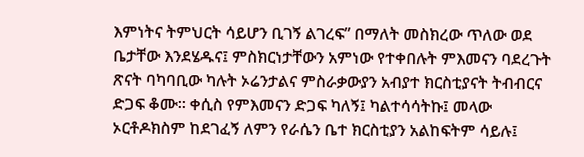እምነትና ትምህርት ሳይሆን ቢገኝ ልገረፍ” በማለት መስክረው ጥለው ወደ ቤታቸው እንደሄዱና፤ ምስክርነታቸውን አምነው የተቀበሉት ምእመናን ባደረጉት ጽናት ባካባቢው ካሉት ኦሬንታልና ምስራቃውያን አብያተ ክርስቲያናት ትብብርና ድጋፍ ቆሙ። ቀሲስ የምእመናን ድጋፍ ካለኝ፤ ካልተሳሳትኩ፤ መላው ኦርቶዶክስም ከደገፈኝ ለምን የራሴን ቤተ ክርስቲያን አልከፍትም ሳይሉ፤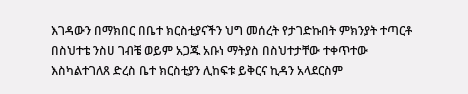እገዳውን በማክበር በቤተ ክርስቲያናችን ህግ መሰረት የታገድኩበት ምክንያት ተጣርቶ በስህተቴ ንስሀ ገብቼ ወይም አጋጁ አቡነ ማትያስ በስህተታቸው ተቀጥተው እስካልተገለጸ ድረስ ቤተ ክርስቲያን ሊከፍቱ ይቅርና ኪዳን አላደርስም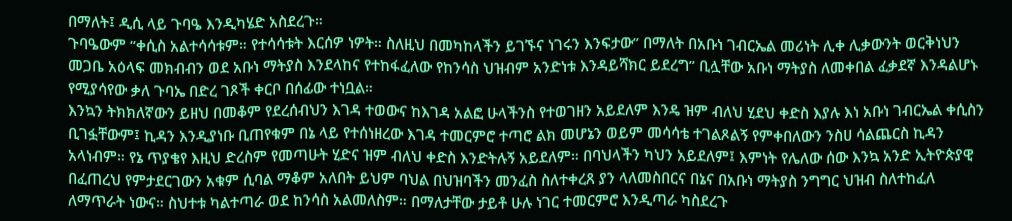በማለት፤ ዲሲ ላይ ጉባዔ እንዲካሄድ አስደረጉ።
ጉባዔውም “ቀሲስ አልተሳሳቱም። የተሳሳቱት እርሰዎ ነዎት። ስለዚህ በመካከላችን ይገኙና ነገሩን እንፍታው” በማለት በአቡነ ገብርኤል መሪነት ሊቀ ሊቃውንት ወርቅነህን መጋቤ አዕላፍ መክብብን ወደ አቡነ ማትያስ እንደላከና የተከፋፈለው የከንሳስ ህዝብም አንድነቱ እንዳይሻክር ይደረግ” ቢሏቸው አቡነ ማትያስ ለመቀበል ፈቃደኛ እንዳልሆኑ የሚያሳየው ቃለ ጉባኤ በድረ ገጾች ቀርቦ በሰፊው ተነቧል።
እንኳን ትክክለኛውን ይዘህ በመቆም የደረሰብህን እገዳ ተወውና ከእገዳ አልፎ ሁላችንስ የተወገዘን አይደለም እንዴ ዝም ብለህ ሂደህ ቀድስ እያሉ እነ አቡነ ገብርኤል ቀሲስን ቢገፏቸውም፤ ኪዳን እንዲያነቡ ቢጠየቁም በኔ ላይ የተሰነዘረው እገዳ ተመርምሮ ተጣሮ ልክ መሆኔን ወይም መሳሳቴ ተገልጾልኝ የምቀበለውን ንስሀ ሳልጨርስ ኪዳን አላነብም። የኔ ጥያቄየ እዚህ ድረስም የመጣሁት ሂድና ዝም ብለህ ቀድስ እንድትሉኝ አይደለም። በባህላችን ካህን አይደለም፤ እምነት የሌለው ሰው እንኳ አንድ ኢትዮጵያዊ በፈጠረህ የምታደርገውን አቁም ሲባል ማቆም አለበት ይህም ባህል በህዝባችን መንፈስ ስለተቀረጸ ያን ላለመስበርና በኔና በአቡነ ማትያስ ንግግር ህዝብ ስለተከፈለ ለማጥራት ነውና። ስህተቱ ካልተጣራ ወደ ከንሳስ አልመለስም። በማለታቸው ታይቶ ሁሉ ነገር ተመርምሮ እንዲጣራ ካስደረጉ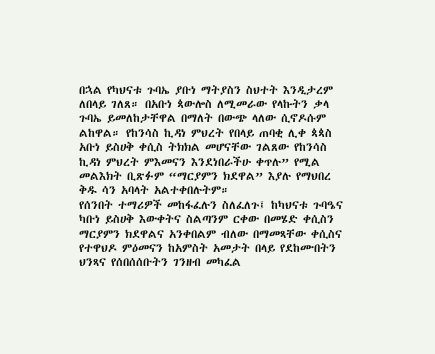በኋል የካህናቱ ጉባኤ ያቡነ ማትያስን ስህተት እንዲታረም ለበላይ ገለጸ። በአቡነ ጳውሎስ ለሚመራው የላኩትን ቃላ ጉባኤ ይመለከታቸዋል በማለት በውጭ ላለው ሲኖዶሱም ልከዋል። የከንሳስ ኪዳነ ምህረት የበላይ ጠባቂ ሊቀ ጳጳስ አቡነ ይስሀቅ ቀሲስ ትክክል መሆናቸው ገልጸው የከንሳስ ኪዳነ ምህረት ምእመናን እንደነበራችሁ ቀጥሉ” የሚል መልእክት ቢጽፉም “ማርያምን ክደዋል” እያሉ የማህበረ ቅዱ ሳን አባላት አልተቀበሉትም።
የሰንበት ተማሪዎች መከፋፈሉን ስለፈለጉ፤ ከካህናቱ ጉባዔና ካቡነ ይስሀቅ እውቀትና ስልጣንም ርቀው በመሄድ ቀሲስን ማርያምን ክደዋልና አንቀበልም ብለው በማመጻቸው ቀሲስና የተዋህዶ ምዕመናን ከአምስት አመታት በላይ የደከሙበትን ህንጻና የሰበሰሰቡትን ገንዘብ መካፈል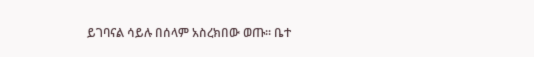ይገባናል ሳይሉ በሰላም አስረክበው ወጡ። ቤተ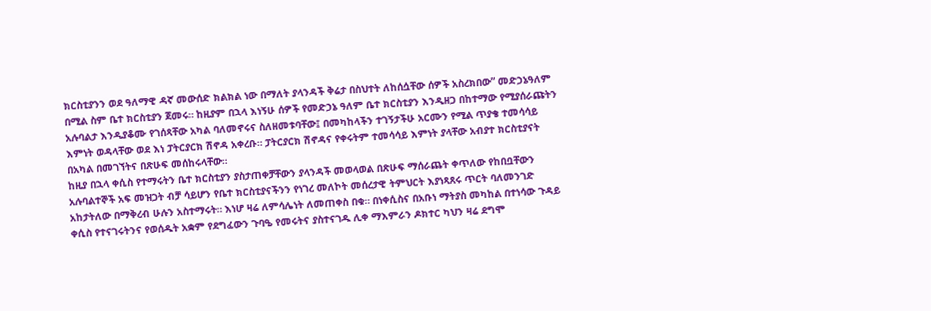ክርስቲያንን ወደ ዓለማዊ ዳኛ መውሰድ ክልክል ነው በማለት ያላንዳች ቅሬታ በስህተት ለከሰሷቸው ሰዎች አስረክበው” መድኃኔዓለም በሚል ስም ቤተ ክርስቲያን ጀመሩ። ከዚያም በኋላ እነኝሁ ሰዎች የመድኃኔ ዓለም ቤተ ክርስቲያን እንዲዘጋ በከተማው የሚያሰራጩትን አሉባልታ እንዲያቆሙ የገሰጻቸው አካል ባለመኖሩና ስለዘመቱባቸው፤ በመካከላችን ተገኝታችሁ አርሙን የሚል ጥያቄ ተመሳሳይ እምነት ወዳላቸው ወደ እነ ፓትርያርክ ሽኖዳ አቀረቡ። ፓትርያርክ ሽኖዳና የቀሩትም ተመሳሳይ እምነት ያላቸው አብያተ ክርስቲያናት በአካል በመገኘትና በጽሁፍ መሰከሩላቸው።
ከዚያ በኋላ ቀሲስ የተማሩትን ቤተ ክርስቲያን ያስታጠቀቻቸውን ያላንዳች መወላወል በጽሁፍ ማሰራጨት ቀጥለው የከበቧቸውን አሉባልተኞች አፍ መዝጋት ብቻ ሳይሆን የቤተ ክርስቲያናችንን የነገረ መለኮት መሰረታዊ ትምህርት እያነጻጸሩ ጥርት ባለመንገድ አከታትለው በማቅረብ ሁሉን አስተማሩት። እነሆ ዛሬ ለምሳሌነት ለመጠቀስ በቁ። በነቀሲስና በአቡነ ማትያስ መካከል በተነሳው ጉዳይ ቀሲስ የተናገሩትንና የወሰዱት አቋም የደግፈውን ጉባዔ የመሩትና ያስተናገዱ ሊቀ ማእምራን ዶክተር ካህን ዛሬ ደግሞ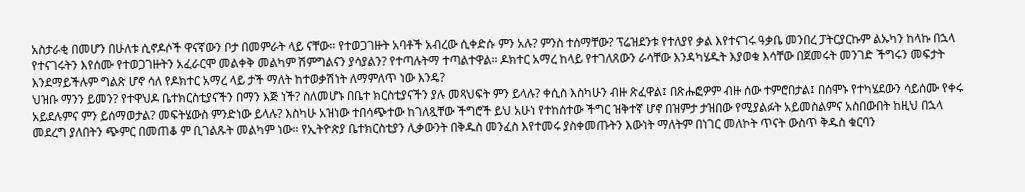አስታራቂ በመሆን በሁለቱ ሲኖዶሶች ዋናኛውን ቦታ በመምራት ላይ ናቸው። የተወጋገዙት አባቶች አብረው ሲቀድሱ ምን አሉ? ምንስ ተሰማቸው? ፕሬዝደንቱ የተለያየ ቃል እየተናገሩ ዓቃቤ መንበረ ፓትርያርኩም ልኡካን ከላኩ በኋላ የተናገሩትን እየሰሙ የተወጋገዙትን አፈራርሞ መልቀቅ መልካም ሽምግልናን ያሳያልን? የተጣሉትማ ተጣልተዋል። ዶክተር አማረ ከላይ የተገለጸውን ራሳቸው እንዳካሄዱት እያወቁ እሳቸው በጀመሩት መንገድ ችግሩን መፍታት እንደማይችሉም ግልጽ ሆኖ ሳለ የዶክተር አማረ ላይ ታች ማለት ከተወቃሽነት ለማምለጥ ነው እንዴ?
ህዝቡ ማንን ይመን? የተዋህዶ ቤተክርስቲያናችን በማን እጅ ነች? ስለመሆኑ በቤተ ክርስቲያናችን ያሉ መጻህፍት ምን ይላሉ? ቀሲስ እስካሁን ብዙ ጽፈዋል፤ በጽሑፎዎም ብዙ ሰው ተምሮበታል፤ በሰሞኑ የተካሄደውን ሳይሰሙ የቀሩ አይደሉምና ምን ይሰማወታል? መፍትሄውስ ምንድነው ይላሉ? እስካሁ አዝነው ተበሳጭተው ከገለጿቸው ችግሮች ይህ አሁነ የተከሰተው ችግር ዝቅተኛ ሆኖ በዝምታ ታዝበው የሚያልፉት አይመስልምና አስበውበት ከዚህ በኋላ መደረግ ያለበትን ጭምር በመጠቆ ም ቢገልጹት መልካም ነው። የኢትዮጵያ ቤተክርስቲያን ሊቃውንት በቅዱስ መንፈስ እየተመሩ ያስቀመጡትን እውነት ማለትም በነገር መለኮት ጥናት ውስጥ ቅዱስ ቁርባን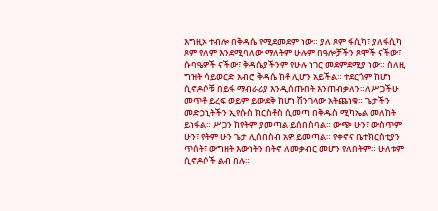እግዚኦ ተብሎ በቅዳሴ የሚደመደም ነው። ያለ ጾም ፋሲካ፣ ያለፋሲካ ጾም የለም እንደሚባለው ማለትም ሁሉም በዓሎቻችን ጾሞች ናችው፣ ሱባዔዎች ናችው፣ ቅዳሴያችንም የሁሉ ነገር መደምደሚያ ነው። ስለዚ ግዝት ሳይወርድ አብሮ ቅዳሴ ከቶ ሊሆን አይችል። ተደርጎም ከሆነ ሲኖዶሶቹ በይፋ ማብራሪያ እንዲሰጡበት እንጠብቃለን።ለሥጋችሁ መጥቶ ይረፍ ወይም ይውደቅ ከሆነ ሽንገላው አትጨነቁ። ጌታችን መድኃኒትችን ኢየሱስ ክርስቶስ ሲመጣ በቅዱስ ሚካኤል መለከት ይነፋል። ሥጋን ከየትም ያመጣል ይሰበስባል። ውጭ ሁን፣ ውስጥም ሁን፣ የትም ሁን ጌታ ሊሰበስብ አዎ ይመጣል። የቀኖና ቤተክርስቲያን ጥሰት፣ ውግዘት እውነትን በትኖ ለመቃብር መሆን የለበትም። ሁለቱም ሲኖዶሶች ልብ በሉ።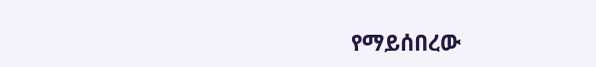የማይሰበረው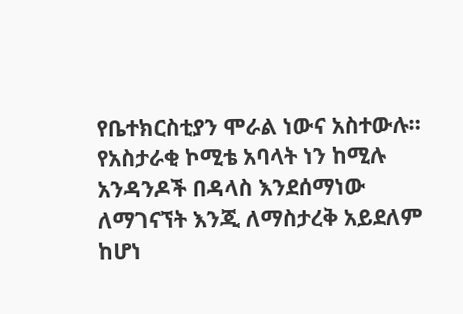የቤተክርስቲያን ሞራል ነውና አስተውሉ።
የአስታራቂ ኮሚቴ አባላት ነን ከሚሉ አንዳንዶች በዳላስ እንደሰማነው ለማገናኘት እንጂ ለማስታረቅ አይደለም ከሆነ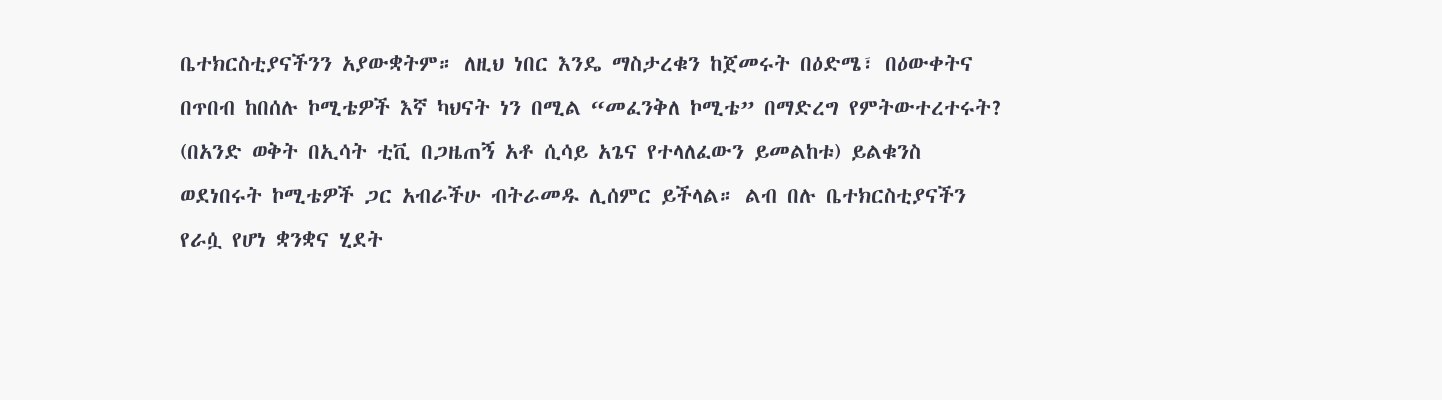ቤተክርስቲያናችንን አያውቋትም። ለዚህ ነበር እንዴ ማስታረቁን ከጀመሩት በዕድሜ፣ በዕውቀትና በጥበብ ከበሰሉ ኮሚቴዎች እኛ ካህናት ነን በሚል “መፈንቅለ ኮሚቴ” በማድረግ የምትውተረተሩት? (በአንድ ወቅት በኢሳት ቲቪ በጋዜጠኝ አቶ ሲሳይ አጌና የተላለፈውን ይመልከቱ) ይልቁንስ ወደነበሩት ኮሚቴዎች ጋር አብራችሁ ብትራመዱ ሊሰምር ይችላል። ልብ በሉ ቤተክርስቲያናችን የራሷ የሆነ ቋንቋና ሂደት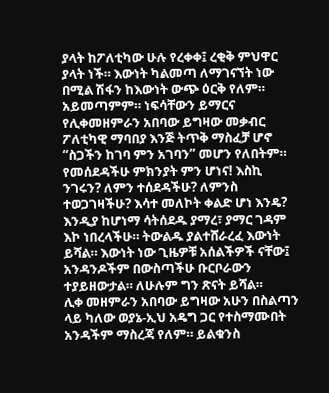ያላት ከፖለቲካው ሁሉ የረቀቀ፤ ረቂቅ ምህዋር ያላት ነች። እውነት ካልመጣ ለማገናኘት ነው በሚል ሽፋን ከእውነት ውጭ ዕርቅ የለም። አይመጣምም። ነፍሳቸውን ይማርና የሊቀመዘምራን አበባው ይግዛው መቃብር ፖለቲካዊ ማባበያ እንጅ ትጥቅ ማስፈቻ ሆኖ “ስጋችን ከገባ ምን አገባን” መሆን የለበትም። የመሰደዳችሁ ምክንያት ምን ሆነና! እስኪ ንገሩን? ለምን ተሰደዳችሁ? ለምንስ ተወጋገዛችሁ? እሳተ መለኮት ቀልድ ሆነ እንዴ? እንዲያ ከሆነማ ሳትሰደዱ ያማረ፣ ያማር ገዳም እኮ ነበረላችሁ። ትውልዱ ያልተሸራረፈ እውነት ይሻል። እውነት ነው ጊዜዎቹ አሰልችዎች ናቸው፤ አንዳንዶችም በውስጣችሁ ቡርቦራውን ተያይዘውታል። ለሁሉም ግን ጽናት ይሻል።
ሊቀ መዘምራን አበባው ይግዛው አሁን በስልጣን ላይ ካለው ወያኔ-ኢህ አዴግ ጋር የተስማሙበት አንዳችም ማስረጃ የለም። ይልቁንስ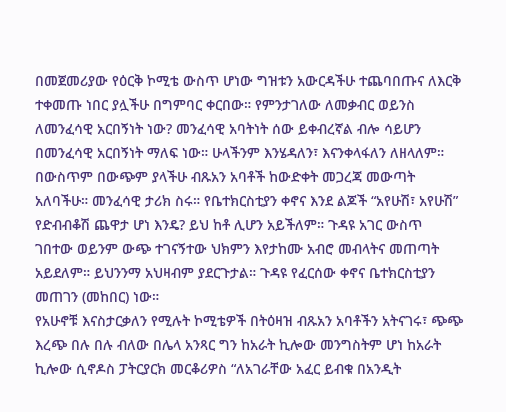በመጀመሪያው የዕርቅ ኮሚቴ ውስጥ ሆነው ግዝቱን አውርዳችሁ ተጨባበጡና ለእርቅ ተቀመጡ ነበር ያሏችሁ በግምባር ቀርበው። የምንታገለው ለመቃብር ወይንስ ለመንፈሳዊ አርበኝነት ነው? መንፈሳዊ አባትነት ሰው ይቀብረኛል ብሎ ሳይሆን በመንፈሳዊ አርበኝነት ማለፍ ነው። ሁላችንም እንሄዳለን፣ እናንቀላፋለን ለዘላለም። በውስጥም በውጭም ያላችሁ ብጹአን አባቶች ከውድቀት መጋረጃ መውጣት አለባችሁ። መንፈሳዊ ታሪክ ስሩ። የቤተክርስቲያን ቀኖና እንደ ልጆች “አየሁሽ፣ አየሁሽ” የድብብቆሽ ጨዋታ ሆነ እንዴ? ይህ ከቶ ሊሆን አይችለም። ጉዳዩ አገር ውስጥ ገበተው ወይንም ውጭ ተገናኝተው ህክምን እየታከሙ አብሮ መብላትና መጠጣት አይደለም። ይህንንማ አህዛብም ያደርጉታል። ጉዳዩ የፈርሰው ቀኖና ቤተክርስቲያን መጠገን (መከበር) ነው።
የአሁኖቹ እናስታርቃለን የሚሉት ኮሚቴዎች በትዕዛዝ ብጹአን አባቶችን አትናገሩ፣ ጭጭ እረጭ በሉ በሉ ብለው በሌላ አንጻር ግን ከአራት ኪሎው መንግስትም ሆነ ከአራት ኪሎው ሲኖዶስ ፓትርያርክ መርቆሪዎስ “ለአገራቸው አፈር ይብቁ በአንዲት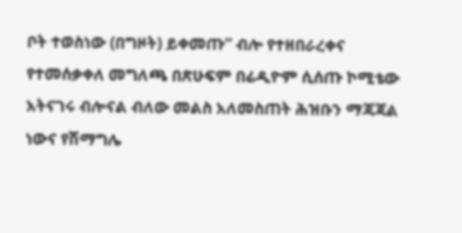ቦት ተወስነው (በግዞት) ይቀመጡ” ብሎ የተዘበራረቀና የተመሰቃቀለ መግለጫ በጽሁፍም በሬዲዮም ሲሰጡ ኮሚቴው አትናገሩ ብሎናል ብለው መልስ አለመስጠት ሕዝቡን ማጃጃል ነውና የሽማግሌ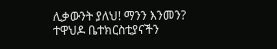ሊቃውንት ያለህ! ማንን እንመን? ተዋህዶ ቤተክርስቲያናችን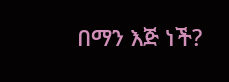በማን እጅ ነች?